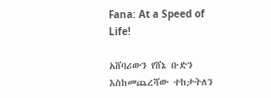Fana: At a Speed of Life!

አሸባሪውን የሸኔ ቡድን እስከመጨረሻው ተከታትለን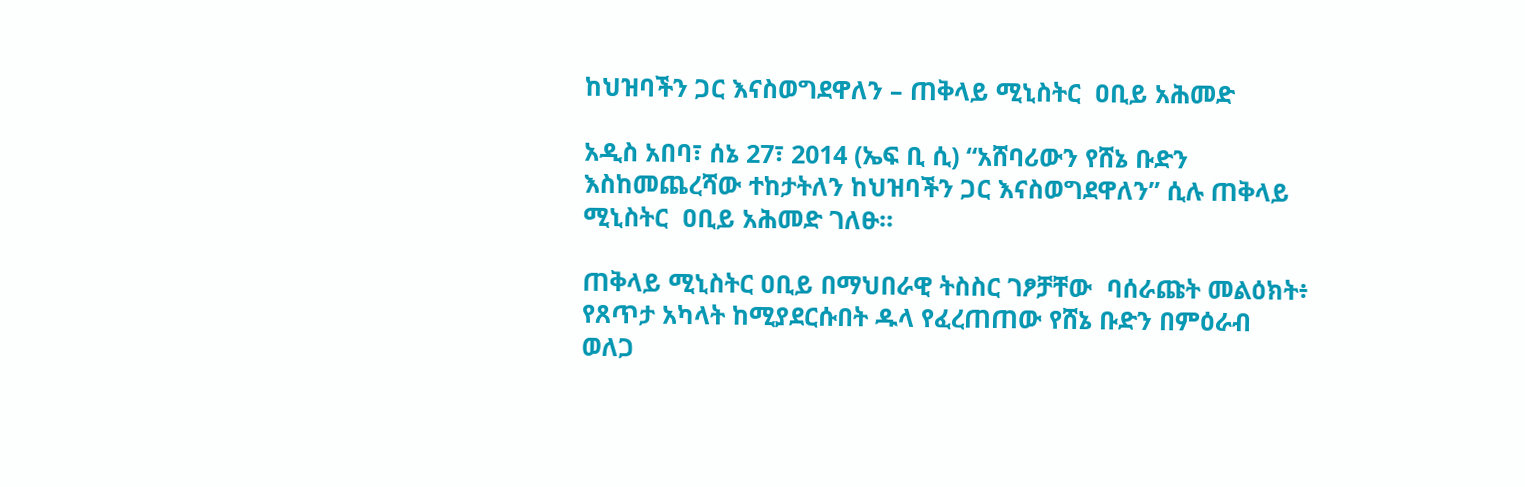ከህዝባችን ጋር እናስወግደዋለን – ጠቅላይ ሚኒስትር  ዐቢይ አሕመድ

አዲስ አበባ፣ ሰኔ 27፣ 2014 (ኤፍ ቢ ሲ) “አሸባሪውን የሸኔ ቡድን እስከመጨረሻው ተከታትለን ከህዝባችን ጋር እናስወግደዋለን” ሲሉ ጠቅላይ ሚኒስትር  ዐቢይ አሕመድ ገለፁ።

ጠቅላይ ሚኒስትር ዐቢይ በማህበራዊ ትስስር ገፆቻቸው  ባሰራጩት መልዕክት፥ የጸጥታ አካላት ከሚያደርሱበት ዱላ የፈረጠጠው የሸኔ ቡድን በምዕራብ ወለጋ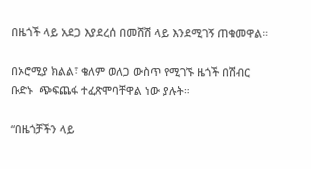በዜጎች ላይ አደጋ እያደረሰ በመሸሽ ላይ እንደሚገኝ ጠቁመዋል።

በኦሮሚያ ክልል፣ ቄለም ወለጋ ውስጥ የሚገኙ ዜጎች በሽብር ቡድኑ  ጭፍጨፋ ተፈጽሞባቸዋል ነው ያሉት።

“በዜጎቻችን ላይ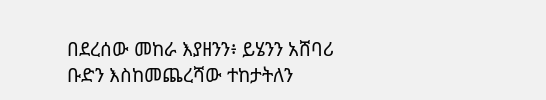በደረሰው መከራ እያዘንን፥ ይሄንን አሸባሪ ቡድን እስከመጨረሻው ተከታትለን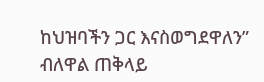ከህዝባችን ጋር እናስወግደዋለን” ብለዋል ጠቅላይ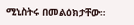ሚኒስትሩ በመልዕክታቸው።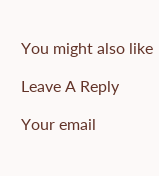You might also like

Leave A Reply

Your email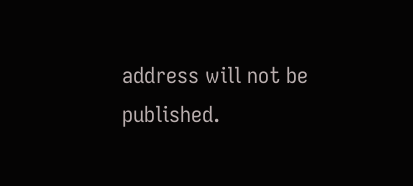address will not be published.